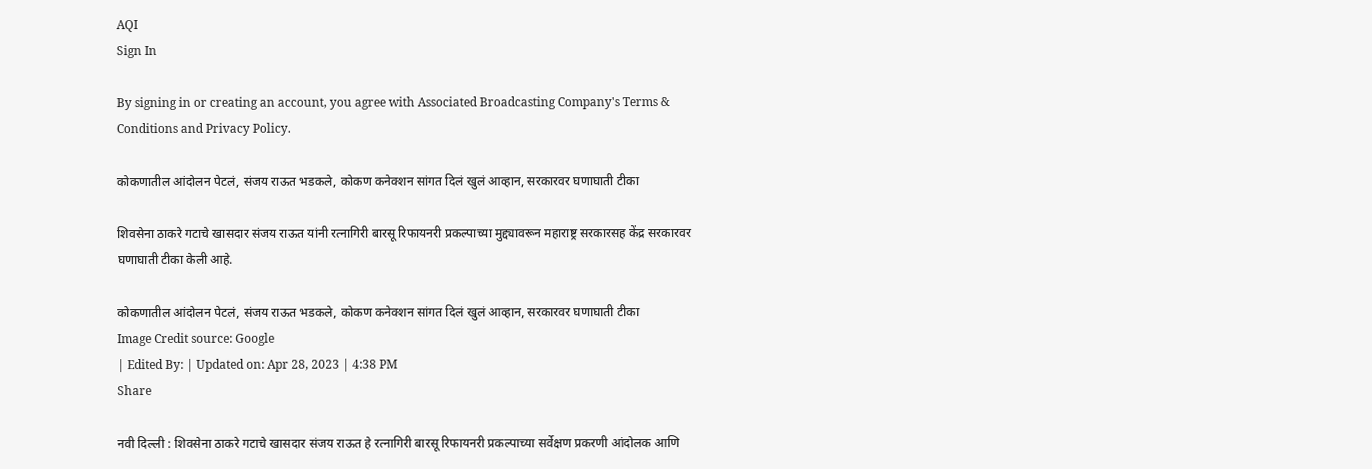AQI
Sign In

By signing in or creating an account, you agree with Associated Broadcasting Company's Terms & Conditions and Privacy Policy.

कोकणातील आंदोलन पेटलं, संजय राऊत भडकले, कोकण कनेक्शन सांगत दिलं खुलं आव्हान, सरकारवर घणाघाती टीका

शिवसेना ठाकरे गटाचे खासदार संजय राऊत यांनी रत्नागिरी बारसू रिफायनरी प्रकल्पाच्या मुद्द्यावरून महाराष्ट्र सरकारसह केंद्र सरकारवर घणाघाती टीका केली आहे.

कोकणातील आंदोलन पेटलं, संजय राऊत भडकले, कोकण कनेक्शन सांगत दिलं खुलं आव्हान, सरकारवर घणाघाती टीका
Image Credit source: Google
| Edited By: | Updated on: Apr 28, 2023 | 4:38 PM
Share

नवी दिल्ली : शिवसेना ठाकरे गटाचे खासदार संजय राऊत हे रत्नागिरी बारसू रिफायनरी प्रकल्पाच्या सर्वेक्षण प्रकरणी आंदोलक आणि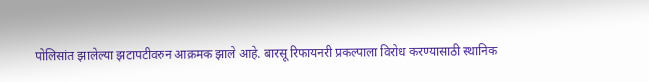पोलिसांत झालेल्या झटापटीवरुन आक्रमक झाले आहे. बारसू रिफायनरी प्रकल्पाला विरोध करण्यासाठी स्थानिक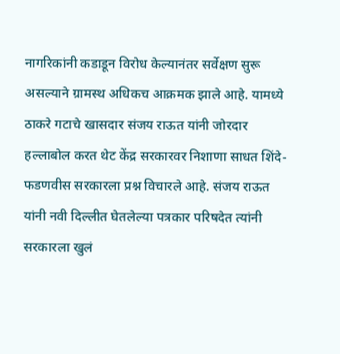नागरिकांनी कडाडून विरोध केल्यानंतर सर्वेक्षण सुरू असल्याने ग्रामस्थ अधिकच आक्रमक झाले आहे. यामध्ये ठाकरे गटाचे खासदार संजय राऊत यांनी जोरदार हल्लाबोल करत थेट केंद्र सरकारवर निशाणा साधत शिंदे-फडणवीस सरकारला प्रश्न विचारले आहे. संजय राऊत यांनी नवी दिल्लीत घेतलेल्या पत्रकार परिषदेत त्यांनी सरकारला खुलं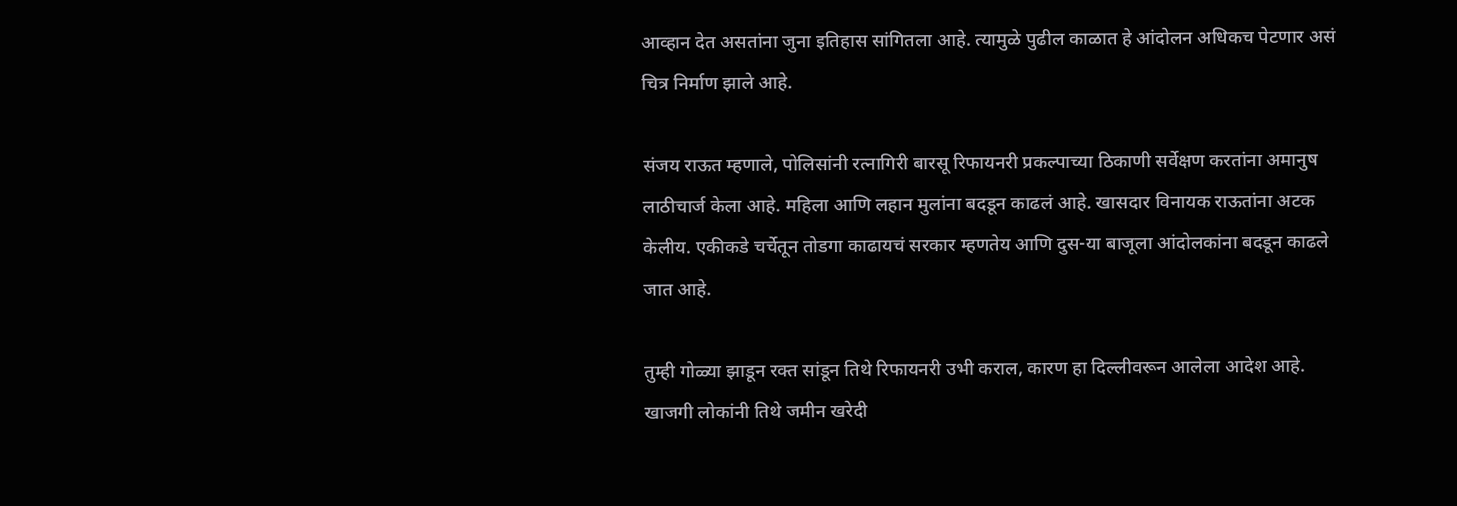आव्हान देत असतांना जुना इतिहास सांगितला आहे. त्यामुळे पुढील काळात हे आंदोलन अधिकच पेटणार असं चित्र निर्माण झाले आहे.

संजय राऊत म्हणाले, पोलिसांनी रत्नागिरी बारसू रिफायनरी प्रकल्पाच्या ठिकाणी सर्वेक्षण करतांना अमानुष लाठीचार्ज केला आहे. महिला आणि लहान मुलांना बदडून काढलं आहे. खासदार विनायक राऊतांना अटक केलीय. एकीकडे चर्चेतून तोडगा काढायचं सरकार म्हणतेय आणि दुस-या बाजूला आंदोलकांना बदडून काढले जात आहे.

तुम्ही गोळ्या झाडून रक्त सांडून तिथे रिफायनरी उभी कराल, कारण हा दिल्लीवरून आलेला आदेश आहे. खाजगी लोकांनी तिथे जमीन खरेदी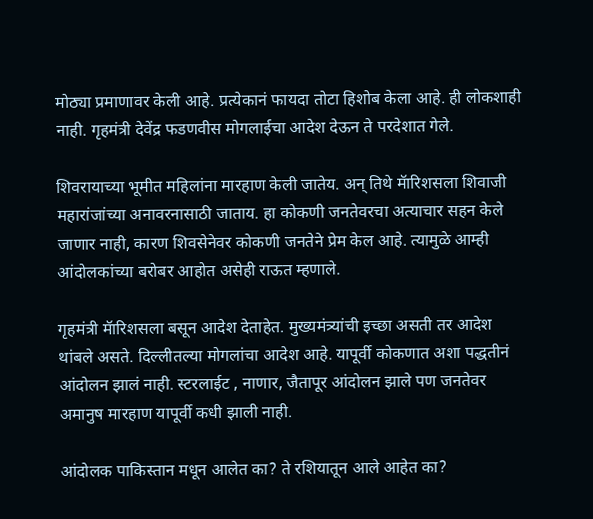मोठ्या प्रमाणावर केली आहे. प्रत्येकानं फायदा तोटा हिशोब केला आहे. ही लोकशाही नाही. गृहमंत्री देवेंद्र फडणवीस मोगलाईचा आदेश देऊन ते परदेशात गेले.

शिवरायाच्या भूमीत महिलांना मारहाण केली जातेय. अन् तिथे मॅारिशसला शिवाजी महारांजांच्या अनावरनासाठी जाताय. हा कोकणी जनतेवरचा अत्याचार सहन केले जाणार नाही, कारण शिवसेनेवर कोकणी जनतेने प्रेम केल आहे. त्यामुळे आम्ही आंदोलकांच्या बरोबर आहोत असेही राऊत म्हणाले.

गृहमंत्री मॅारिशसला बसून आदेश देताहेत. मुख्यमंत्र्यांची इच्छा असती तर आदेश थांबले असते. दिल्लीतल्या मोगलांचा आदेश आहे. यापूर्वी कोकणात अशा पद्धतीनं आंदोलन झालं नाही. स्टरलाईट , नाणार, जैतापूर आंदोलन झाले पण जनतेवर अमानुष मारहाण यापूर्वी कधी झाली नाही.

आंदोलक पाकिस्तान मधून आलेत का? ते रशियातून आले आहेत का?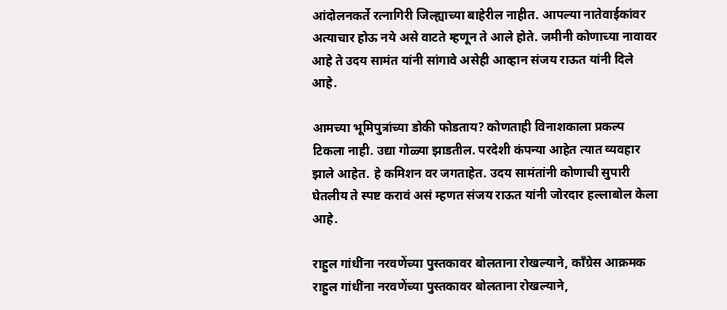आंदोलनकर्ते रत्नागिरी जिल्ह्याच्या बाहेरील नाहीत. आपल्या नातेवाईकांवर अत्याचार होऊ नये असे वाटते म्हणून ते आले होते. जमीनी कोणाच्या नावावर आहे ते उदय सामंत यांनी सांगावे असेही आव्हान संजय राऊत यांनी दिले आहे.

आमच्या भूमिपुत्रांच्या डोकी फोडताय? कोणताही विनाशकाला प्रकल्प टिकला नाही. उद्या गोळ्या झाडतील. परदेशी कंपन्या आहेत त्यात व्यवहार झाले आहेत. हे कमिशन वर जगताहेत. उदय सामंतांनी कोणाची सुपारी घेतलीय ते स्पष्ट करावं असं म्हणत संजय राऊत यांनी जोरदार हल्लाबोल केला आहे.

राहुल गांधींना नरवणेंच्या पुस्तकावर बोलताना रोखल्याने, काँग्रेस आक्रमक
राहुल गांधींना नरवणेंच्या पुस्तकावर बोलताना रोखल्याने,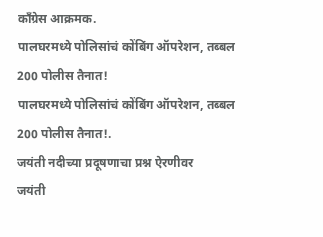काँग्रेस आक्रमक.
पालघरमध्ये पोलिसांचं कोंबिंग ऑपरेशन, तब्बल 200 पोलीस तैनात!
पालघरमध्ये पोलिसांचं कोंबिंग ऑपरेशन, तब्बल 200 पोलीस तैनात!.
जयंती नदीच्या प्रदूषणाचा प्रश्न ऐरणीवर
जयंती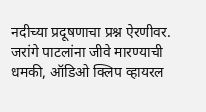नदीच्या प्रदूषणाचा प्रश्न ऐरणीवर.
जरांगे पाटलांना जीवे मारण्याची धमकी, ऑडिओ क्लिप व्हायरल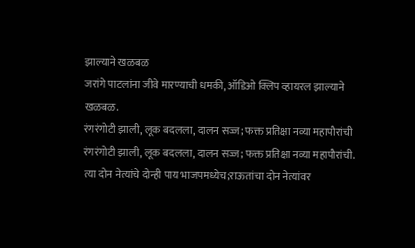झाल्याने खळबळ
जरांगे पाटलांना जीवे मारण्याची धमकी, ऑडिओ क्लिप व्हायरल झाल्याने खळबळ.
रंगरंगोटी झाली, लूक बदलला, दालन सज्ज; फक्त प्रतिक्षा नव्या महापौरांची
रंगरंगोटी झाली, लूक बदलला, दालन सज्ज; फक्त प्रतिक्षा नव्या महापौरांची.
त्या दोन नेत्यांचे दोन्ही पाय भाजपमध्येच;राऊतांचा दोन नेत्यांवर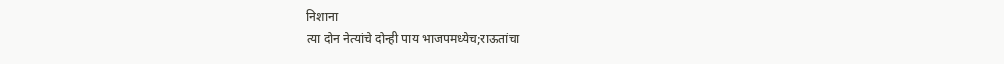निशाना
त्या दोन नेत्यांचे दोन्ही पाय भाजपमध्येच;राऊतांचा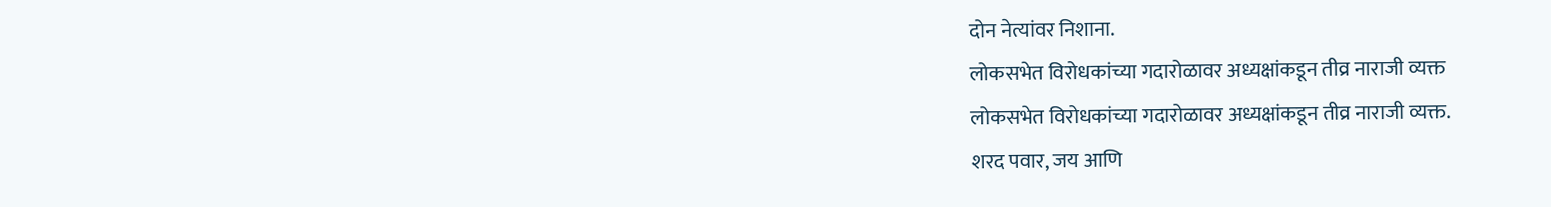दोन नेत्यांवर निशाना.
लोकसभेत विरोधकांच्या गदारोळावर अध्यक्षांकडून तीव्र नाराजी व्यक्त
लोकसभेत विरोधकांच्या गदारोळावर अध्यक्षांकडून तीव्र नाराजी व्यक्त.
शरद पवार, जय आणि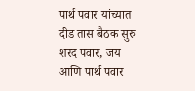पार्थ पवार यांच्यात दीड तास बैठक सुरु
शरद पवार, जय आणि पार्थ पवार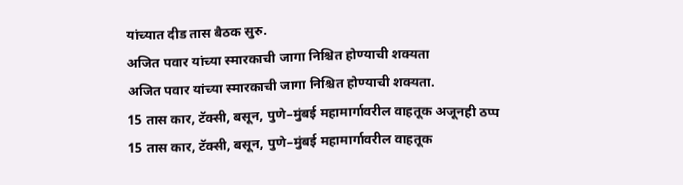यांच्यात दीड तास बैठक सुरु.
अजित पवार यांच्या स्मारकाची जागा निश्चित होण्याची शक्यता
अजित पवार यांच्या स्मारकाची जागा निश्चित होण्याची शक्यता.
15 तास कार, टॅक्सी, बसून, पुणे–मुंबई महामार्गावरील वाहतूक अजूनही ठप्प
15 तास कार, टॅक्सी, बसून, पुणे–मुंबई महामार्गावरील वाहतूक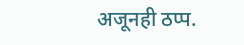अजूनही ठप्प.